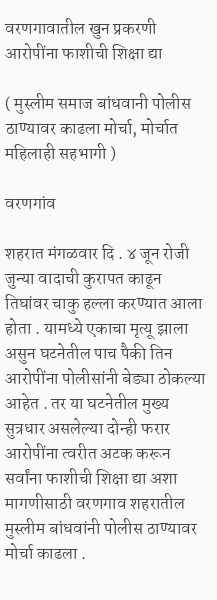वरणगावातील खुन प्रकरणी आरोपींना फाशीची शिक्षा द्या

( मुस्लीम समाज बांधवानी पोलीस ठाण्यावर काढला मोर्चा, मोर्चात महिलाही सहभागी )

वरणगांव

शहरात मंगळवार दि . ४ जून रोजी जुन्या वादाची कुरापत काढून तिघांवर चाकु हल्ला करण्यात आला होता . यामध्ये एकाचा मृत्यू झाला असुन घटनेतील पाच पैकी तिन आरोपींना पोलीसांनी बेड्या ठोकल्या आहेत . तर या घटनेतील मुख्य सुत्रधार असलेल्या दोन्ही फरार आरोपींना त्वरीत अटक करून सर्वांना फाशीची शिक्षा द्या अशा मागणीसाठी वरणगाव शहरातील मुस्लीम बांधवांनी पोलीस ठाण्यावर मोर्चा काढला .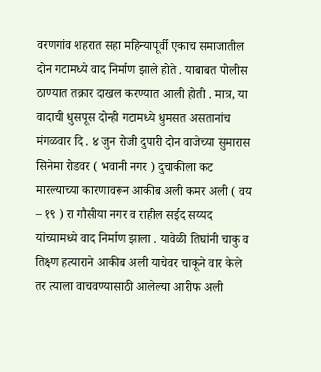वरणगांव शहरात सहा महिन्यापूर्वी एकाच समाजातील दोन गटामध्ये वाद निर्माण झाले होते . याबाबत पोलीस ठाण्यात तक्रार दाखल करण्यात आली होती . मात्र, या वादाची धुसपूस दोन्ही गटामध्ये धुमसत असतानांच मंगळवार दि . ४ जुन रोजी दुपारी दोन वाजेच्या सुमारास सिनेमा रोडवर ( भवानी नगर ) दुचाकीला कट मारल्याच्या कारणावरून आकीब अली कमर अली ( वय – १९ ) रा गौसीया नगर व राहील सईद सय्यद यांच्यामध्ये वाद निर्माण झाला . यावेळी तिघांनी चाकु व तिक्ष्ण हत्याराने आकीब अली याचेवर चाकूने वार केले तर त्याला वाचवण्यासाठी आलेल्या आरीफ अली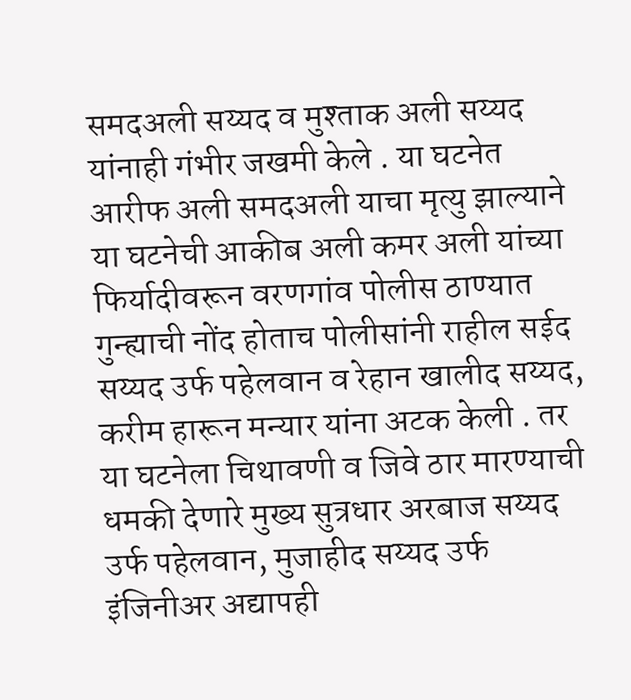समदअली सय्यद व मुश्ताक अली सय्यद यांनाही गंभीर जखमी केले . या घटनेत आरीफ अली समदअली याचा मृत्यु झाल्याने या घटनेची आकीब अली कमर अली यांच्या फिर्यादीवरून वरणगांव पोलीस ठाण्यात गुन्ह्याची नोंद होताच पोलीसांनी राहील सईद सय्यद उर्फ पहेलवान व रेहान खालीद सय्यद, करीम हारून मन्यार यांना अटक केली . तर या घटनेला चिथावणी व जिवे ठार मारण्याची धमकी देणारे मुख्य सुत्रधार अरबाज सय्यद उर्फ पहेलवान, मुजाहीद सय्यद उर्फ इंजिनीअर अद्यापही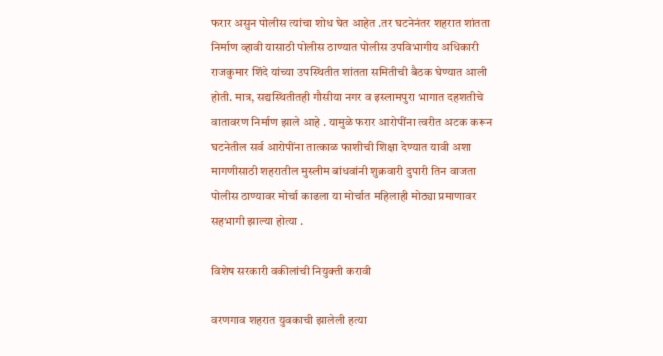फरार असुन पोलीस त्यांचा शोध घेत आहेत .तर घटनेनंतर शहरात शांतता निर्माण व्हावी यासाठी पोलीस ठाण्यात पोलीस उपविभागीय अधिकारी राजकुमार शिंदे यांच्या उपस्थितीत शांतता समितीची बैठक घेण्यात आली होती. मात्र, सद्यस्थितीतही गौसीया नगर व इस्लामपुरा भागात दहशतीचे वातावरण निर्माण झाले आहे . यामुळे फरार आरोपींना त्वरीत अटक करून घटनेतील सर्व आरोपींना तात्काळ फाशीची शिक्षा देण्यात यावी अशा मागणीसाठी शहरातील मुस्लीम बांधवांनी शुक्रवारी दुपारी तिन वाजता पोलीस ठाण्यावर मोर्चा काढला या मोर्चात महिलाही मोठ्या प्रमाणावर सहभागी झाल्या होत्या .

विशेष सरकारी वकीलांची नियुक्ती करावी

वरणगाव शहरात युवकाची झालेली हत्या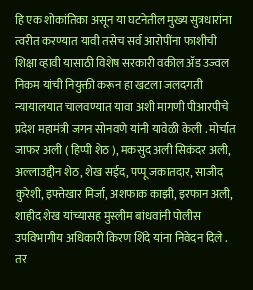हि एक शोकांतिका असून या घटनेतील मुख्य सुत्रधारांना त्वरीत करण्यात यावी तसेच सर्व आरोपींना फाशीची शिक्षा व्हावी यासाठी विशेष सरकारी वकील ॲड उज्वल निकम यांची नियुक्ती करून हा खटला जलदगती न्यायालयात चालवण्यात यावा अशी मागणी पीआरपीचे प्रदेश महामंत्री जगन सोनवणे यांनी यावेळी केली . मोर्चात जाफर अली ( हिप्पी शेठ ), मकसुद अली सिकंदर अली, अल्लाउद्दीन शेठ, शेख सईद, पप्पू जकातदार, साजीद कुरेशी, इफ्तेखार मिर्जा, अशफाक काझी, इरफान अली, शाहीद शेख यांच्यासह मुस्लीम बांधवांनी पोलीस उपविभागीय अधिकारी किरण शिंदे यांना निवेदन दिले . तर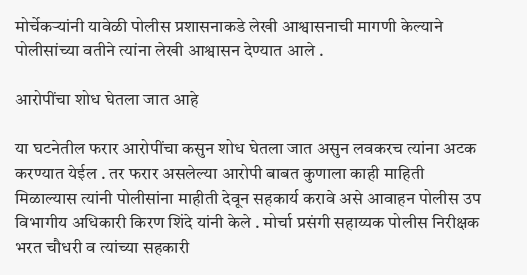मोर्चेकऱ्यांनी यावेळी पोलीस प्रशासनाकडे लेखी आश्वासनाची मागणी केल्याने पोलीसांच्या वतीने त्यांना लेखी आश्वासन देण्यात आले .

आरोपींचा शोध घेतला जात आहे

या घटनेतील फरार आरोपींचा कसुन शोध घेतला जात असुन लवकरच त्यांना अटक करण्यात येईल . तर फरार असलेल्या आरोपी बाबत कुणाला काही माहिती मिळाल्यास त्यांनी पोलीसांना माहीती देवून सहकार्य करावे असे आवाहन पोलीस उप विभागीय अधिकारी किरण शिंदे यांनी केले . मोर्चा प्रसंगी सहाय्यक पोलीस निरीक्षक भरत चौधरी व त्यांच्या सहकारी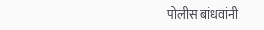पोलीस बांधवांनी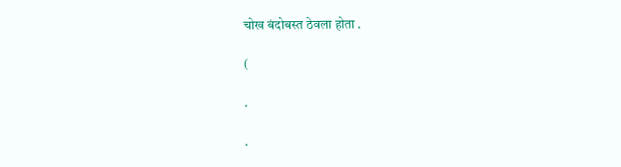चोख बंदोबस्त ठेवला होता .

(

.

.